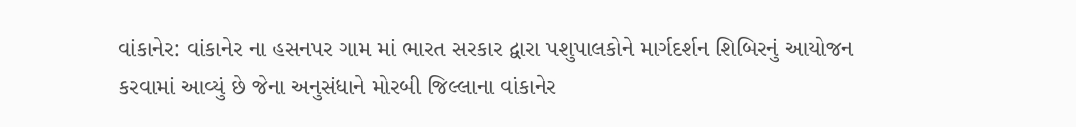વાંકાનેર: વાંકાનેર ના હસનપર ગામ માં ભારત સરકાર દ્વારા પશુપાલકોને માર્ગદર્શન શિબિરનું આયોજન કરવામાં આવ્યું છે જેના અનુસંધાને મોરબી જિલ્લાના વાંકાનેર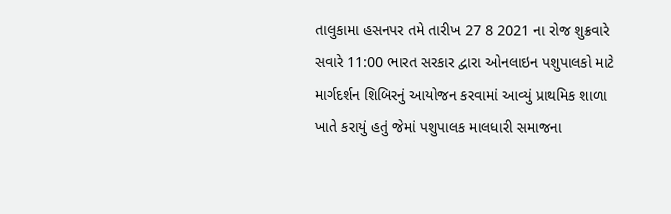તાલુકામા હસનપર તમે તારીખ 27 8 2021 ના રોજ શુક્રવારે સવારે 11:00 ભારત સરકાર દ્વારા ઓનલાઇન પશુપાલકો માટે માર્ગદર્શન શિબિરનું આયોજન કરવામાં આવ્યું પ્રાથમિક શાળા ખાતે કરાયું હતું જેમાં પશુપાલક માલધારી સમાજના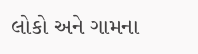લોકો અને ગામના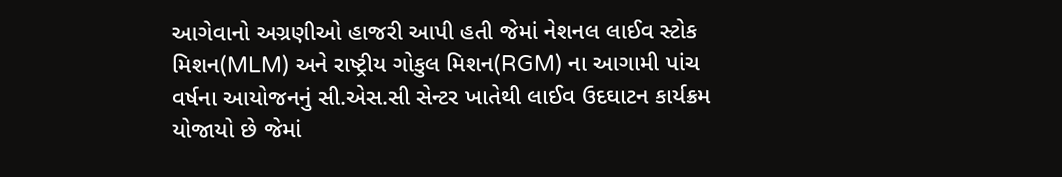આગેવાનો અગ્રણીઓ હાજરી આપી હતી જેમાં નેશનલ લાઈવ સ્ટોક મિશન(MLM) અને રાષ્ટ્રીય ગોકુલ મિશન(RGM) ના આગામી પાંચ વર્ષના આયોજનનું સી.એસ.સી સેન્ટર ખાતેથી લાઈવ ઉદઘાટન કાર્યક્રમ યોજાયો છે જેમાં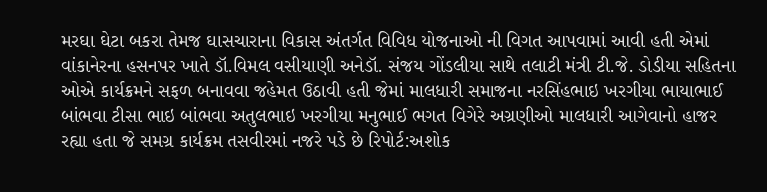મરઘા ઘેટા બકરા તેમજ ઘાસચારાના વિકાસ અંતર્ગત વિવિધ યોજનાઓ ની વિગત આપવામાં આવી હતી એમાં વાંકાનેરના હસનપર ખાતે ડૉ.વિમલ વસીયાણી અનેડૉ. સંજય ગોંડલીયા સાથે તલાટી મંત્રી ટી.જે. ડોડીયા સહિતના ઓએ કાર્યક્રમને સફળ બનાવવા જહેમત ઉઠાવી હતી જેમાં માલધારી સમાજના નરસિંહભાઇ ખરગીયા ભાયાભાઈ બાંભવા ટીસા ભાઇ બાંભવા અતુલભાઇ ખરગીયા મનુભાઈ ભગત વિગેરે અગ્રણીઓ માલધારી આગેવાનો હાજર રહ્યા હતા જે સમગ્ર કાર્યક્રમ તસવીરમાં નજરે પડે છે રિપોર્ટ:અશોક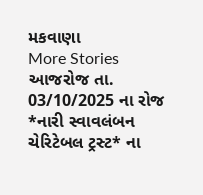મકવાણા
More Stories
આજરોજ તા. 03/10/2025 ના રોજ *નારી સ્વાવલંબન ચેરિટેબલ ટ્રસ્ટ* ના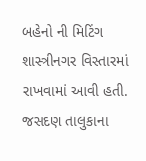બહેનો ની મિટિંગ શાસ્ત્રીનગર વિસ્તારમાં રાખવામાં આવી હતી.
જસદણ તાલુકાના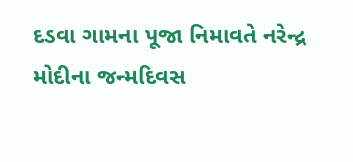દડવા ગામના પૂજા નિમાવતે નરેન્દ્ર મોદીના જન્મદિવસ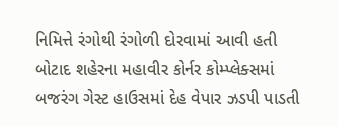નિમિત્તે રંગોથી રંગોળી દોરવામાં આવી હતી
બોટાદ શહેરના મહાવીર કોર્નર કોમ્પ્લેક્સમાં બજરંગ ગેસ્ટ હાઉસમાં દેહ વેપાર ઝડપી પાડતી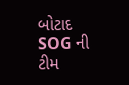બોટાદ SOG ની ટીમ